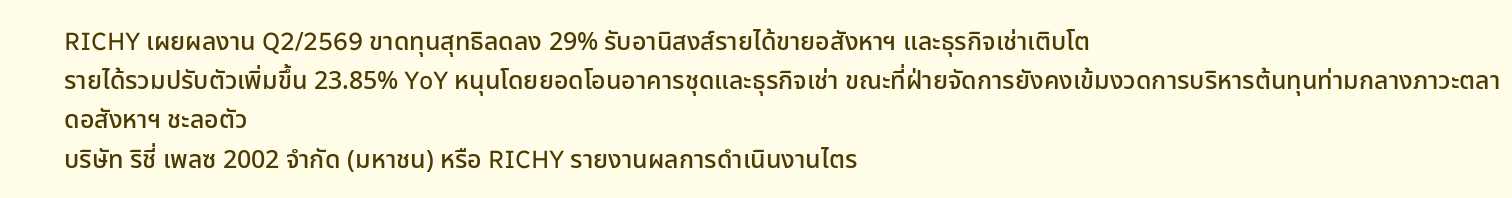RICHY เผยผลงาน Q2/2569 ขาดทุนสุทธิลดลง 29% รับอานิสงส์รายได้ขายอสังหาฯ และธุรกิจเช่าเติบโต
รายได้รวมปรับตัวเพิ่มขึ้น 23.85% YoY หนุนโดยยอดโอนอาคารชุดและธุรกิจเช่า ขณะที่ฝ่ายจัดการยังคงเข้มงวดการบริหารต้นทุนท่ามกลางภาวะตลาดอสังหาฯ ชะลอตัว
บริษัท ริชี่ เพลซ 2002 จำกัด (มหาชน) หรือ RICHY รายงานผลการดำเนินงานไตร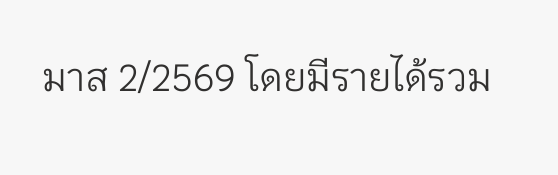มาส 2/2569 โดยมีรายได้รวม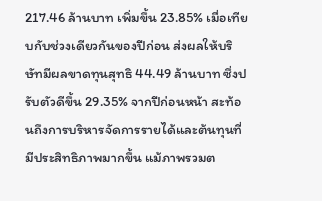217.46 ล้านบาท เพิ่มขึ้น 23.85% เมื่อเทียบกับช่วงเดียวกันของปีก่อน ส่งผลให้บริษัทมีผลขาดทุนสุทธิ 44.49 ล้านบาท ซึ่งปรับตัวดีขึ้น 29.35% จากปีก่อนหน้า สะท้อนถึงการบริหารจัดการรายได้และต้นทุนที่มีประสิทธิภาพมากขึ้น แม้ภาพรวมต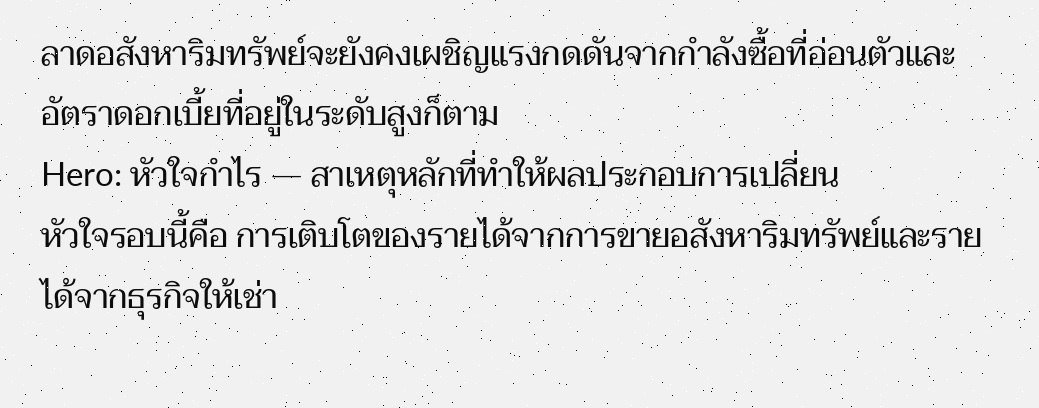ลาดอสังหาริมทรัพย์จะยังคงเผชิญแรงกดดันจากกำลังซื้อที่อ่อนตัวและอัตราดอกเบี้ยที่อยู่ในระดับสูงก็ตาม
Hero: หัวใจกำไร — สาเหตุหลักที่ทำให้ผลประกอบการเปลี่ยน
หัวใจรอบนี้คือ การเติบโตของรายได้จากการขายอสังหาริมทรัพย์และรายได้จากธุรกิจให้เช่า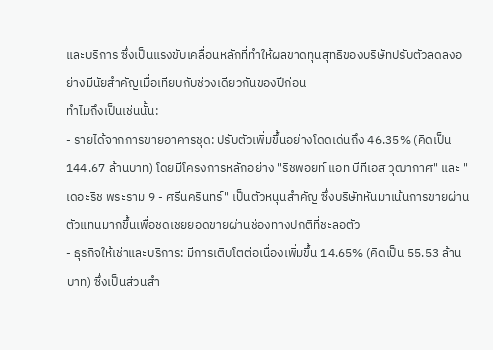และบริการ ซึ่งเป็นแรงขับเคลื่อนหลักที่ทำให้ผลขาดทุนสุทธิของบริษัทปรับตัวลดลงอย่างมีนัยสำคัญเมื่อเทียบกับช่วงเดียวกันของปีก่อน
ทำไมถึงเป็นเช่นนั้น:
- รายได้จากการขายอาคารชุด: ปรับตัวเพิ่มขึ้นอย่างโดดเด่นถึง 46.35% (คิดเป็น 144.67 ล้านบาท) โดยมีโครงการหลักอย่าง "ริชพอยท์ แอท บีทีเอส วุฒากาศ" และ "เดอะริช พระราม 9 - ศรีนครินทร์" เป็นตัวหนุนสำคัญ ซึ่งบริษัทหันมาเน้นการขายผ่านตัวแทนมากขึ้นเพื่อชดเชยยอดขายผ่านช่องทางปกติที่ชะลอตัว
- ธุรกิจให้เช่าและบริการ: มีการเติบโตต่อเนื่องเพิ่มขึ้น 14.65% (คิดเป็น 55.53 ล้านบาท) ซึ่งเป็นส่วนสำ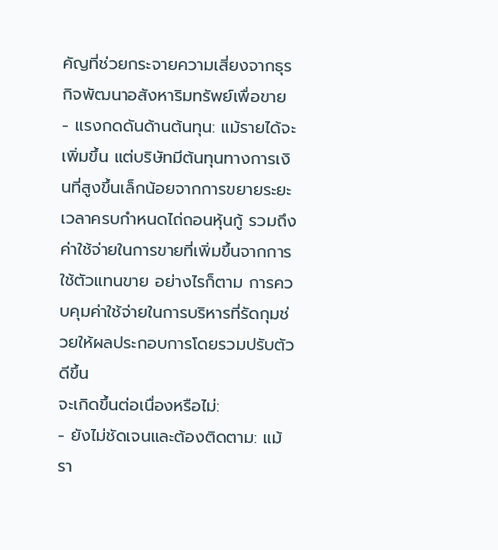คัญที่ช่วยกระจายความเสี่ยงจากธุรกิจพัฒนาอสังหาริมทรัพย์เพื่อขาย
- แรงกดดันด้านต้นทุน: แม้รายได้จะเพิ่มขึ้น แต่บริษัทมีต้นทุนทางการเงินที่สูงขึ้นเล็กน้อยจากการขยายระยะเวลาครบกำหนดไถ่ถอนหุ้นกู้ รวมถึงค่าใช้จ่ายในการขายที่เพิ่มขึ้นจากการใช้ตัวแทนขาย อย่างไรก็ตาม การควบคุมค่าใช้จ่ายในการบริหารที่รัดกุมช่วยให้ผลประกอบการโดยรวมปรับตัวดีขึ้น
จะเกิดขึ้นต่อเนื่องหรือไม่:
- ยังไม่ชัดเจนและต้องติดตาม: แม้รา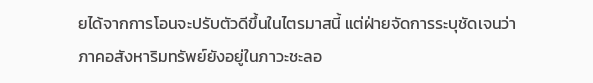ยได้จากการโอนจะปรับตัวดีขึ้นในไตรมาสนี้ แต่ฝ่ายจัดการระบุชัดเจนว่าภาคอสังหาริมทรัพย์ยังอยู่ในภาวะชะลอ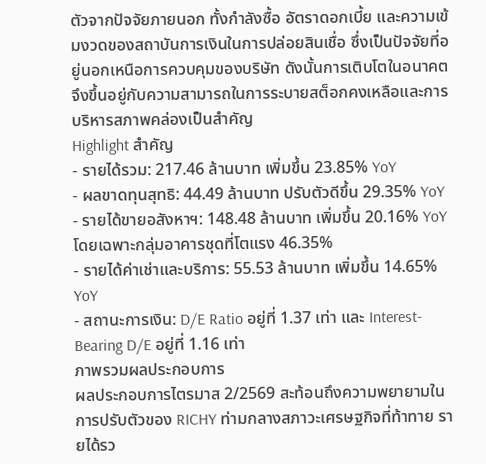ตัวจากปัจจัยภายนอก ทั้งกำลังซื้อ อัตราดอกเบี้ย และความเข้มงวดของสถาบันการเงินในการปล่อยสินเชื่อ ซึ่งเป็นปัจจัยที่อยู่นอกเหนือการควบคุมของบริษัท ดังนั้นการเติบโตในอนาคตจึงขึ้นอยู่กับความสามารถในการระบายสต็อกคงเหลือและการบริหารสภาพคล่องเป็นสำคัญ
Highlight สำคัญ
- รายได้รวม: 217.46 ล้านบาท เพิ่มขึ้น 23.85% YoY
- ผลขาดทุนสุทธิ: 44.49 ล้านบาท ปรับตัวดีขึ้น 29.35% YoY
- รายได้ขายอสังหาฯ: 148.48 ล้านบาท เพิ่มขึ้น 20.16% YoY โดยเฉพาะกลุ่มอาคารชุดที่โตแรง 46.35%
- รายได้ค่าเช่าและบริการ: 55.53 ล้านบาท เพิ่มขึ้น 14.65% YoY
- สถานะการเงิน: D/E Ratio อยู่ที่ 1.37 เท่า และ Interest-Bearing D/E อยู่ที่ 1.16 เท่า
ภาพรวมผลประกอบการ
ผลประกอบการไตรมาส 2/2569 สะท้อนถึงความพยายามในการปรับตัวของ RICHY ท่ามกลางสภาวะเศรษฐกิจที่ท้าทาย รายได้รว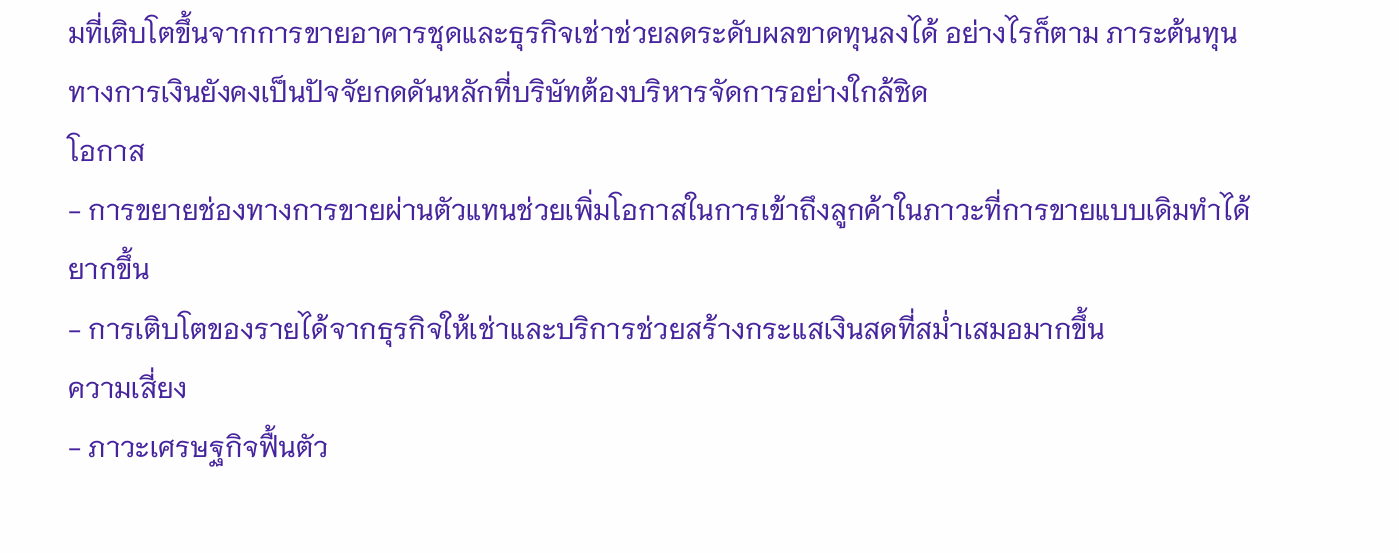มที่เติบโตขึ้นจากการขายอาคารชุดและธุรกิจเช่าช่วยลดระดับผลขาดทุนลงได้ อย่างไรก็ตาม ภาระต้นทุนทางการเงินยังคงเป็นปัจจัยกดดันหลักที่บริษัทต้องบริหารจัดการอย่างใกล้ชิด
โอกาส
- การขยายช่องทางการขายผ่านตัวแทนช่วยเพิ่มโอกาสในการเข้าถึงลูกค้าในภาวะที่การขายแบบเดิมทำได้ยากขึ้น
- การเติบโตของรายได้จากธุรกิจให้เช่าและบริการช่วยสร้างกระแสเงินสดที่สม่ำเสมอมากขึ้น
ความเสี่ยง
- ภาวะเศรษฐกิจฟื้นตัว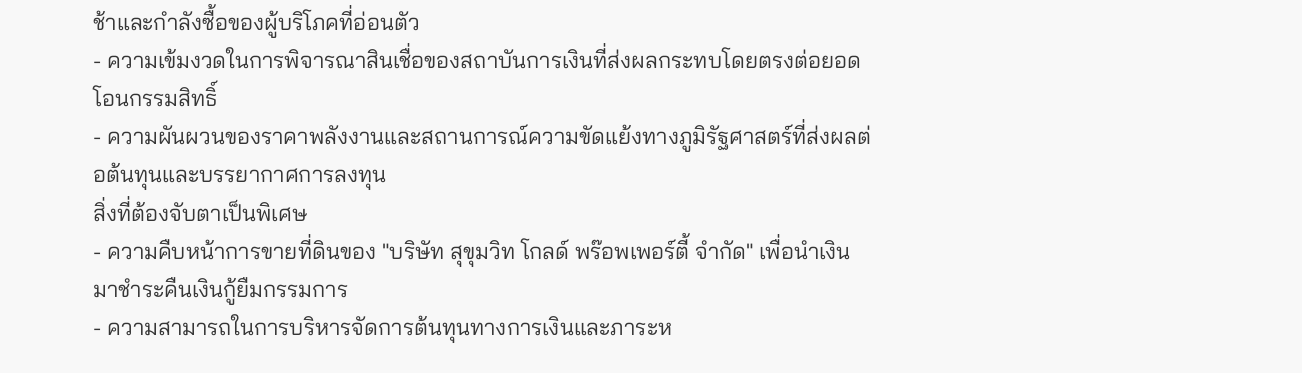ช้าและกำลังซื้อของผู้บริโภคที่อ่อนตัว
- ความเข้มงวดในการพิจารณาสินเชื่อของสถาบันการเงินที่ส่งผลกระทบโดยตรงต่อยอดโอนกรรมสิทธิ์
- ความผันผวนของราคาพลังงานและสถานการณ์ความขัดแย้งทางภูมิรัฐศาสตร์ที่ส่งผลต่อต้นทุนและบรรยากาศการลงทุน
สิ่งที่ต้องจับตาเป็นพิเศษ
- ความคืบหน้าการขายที่ดินของ "บริษัท สุขุมวิท โกลด์ พร๊อพเพอร์ตี้ จำกัด" เพื่อนำเงินมาชำระคืนเงินกู้ยืมกรรมการ
- ความสามารถในการบริหารจัดการต้นทุนทางการเงินและภาระห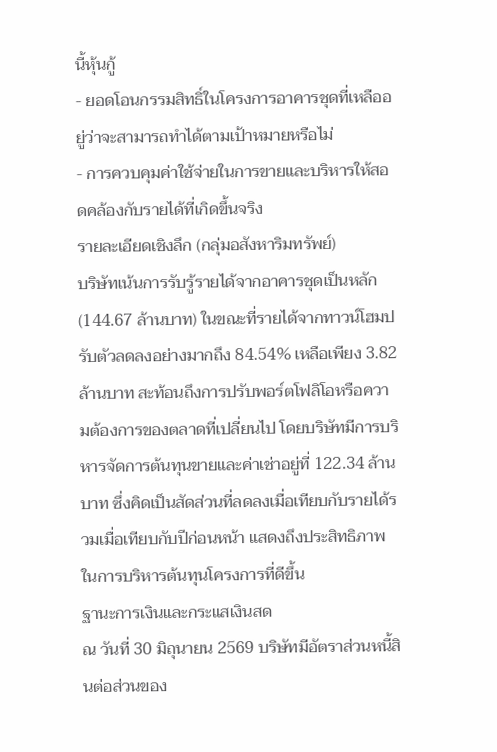นี้หุ้นกู้
- ยอดโอนกรรมสิทธิ์ในโครงการอาคารชุดที่เหลืออยู่ว่าจะสามารถทำได้ตามเป้าหมายหรือไม่
- การควบคุมค่าใช้จ่ายในการขายและบริหารให้สอดคล้องกับรายได้ที่เกิดขึ้นจริง
รายละเอียดเชิงลึก (กลุ่มอสังหาริมทรัพย์)
บริษัทเน้นการรับรู้รายได้จากอาคารชุดเป็นหลัก (144.67 ล้านบาท) ในขณะที่รายได้จากทาวน์โฮมปรับตัวลดลงอย่างมากถึง 84.54% เหลือเพียง 3.82 ล้านบาท สะท้อนถึงการปรับพอร์ตโฟลิโอหรือความต้องการของตลาดที่เปลี่ยนไป โดยบริษัทมีการบริหารจัดการต้นทุนขายและค่าเช่าอยู่ที่ 122.34 ล้านบาท ซึ่งคิดเป็นสัดส่วนที่ลดลงเมื่อเทียบกับรายได้รวมเมื่อเทียบกับปีก่อนหน้า แสดงถึงประสิทธิภาพในการบริหารต้นทุนโครงการที่ดีขึ้น
ฐานะการเงินและกระแสเงินสด
ณ วันที่ 30 มิถุนายน 2569 บริษัทมีอัตราส่วนหนี้สินต่อส่วนของ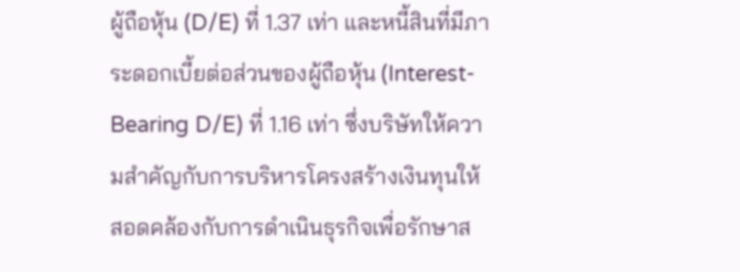ผู้ถือหุ้น (D/E) ที่ 1.37 เท่า และหนี้สินที่มีภาระดอกเบี้ยต่อส่วนของผู้ถือหุ้น (Interest-Bearing D/E) ที่ 1.16 เท่า ซึ่งบริษัทให้ความสำคัญกับการบริหารโครงสร้างเงินทุนให้สอดคล้องกับการดำเนินธุรกิจเพื่อรักษาส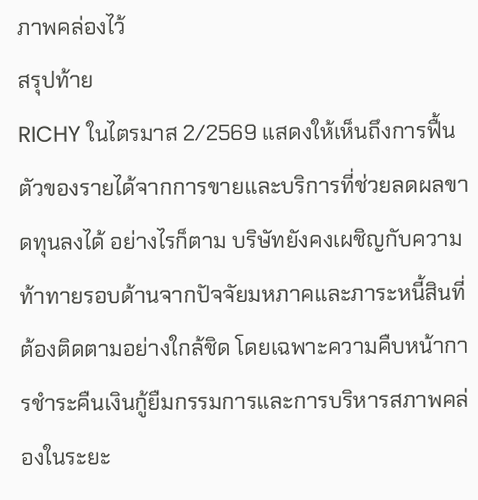ภาพคล่องไว้
สรุปท้าย
RICHY ในไตรมาส 2/2569 แสดงให้เห็นถึงการฟื้นตัวของรายได้จากการขายและบริการที่ช่วยลดผลขาดทุนลงได้ อย่างไรก็ตาม บริษัทยังคงเผชิญกับความท้าทายรอบด้านจากปัจจัยมหภาคและภาระหนี้สินที่ต้องติดตามอย่างใกล้ชิด โดยเฉพาะความคืบหน้าการชำระคืนเงินกู้ยืมกรรมการและการบริหารสภาพคล่องในระยะ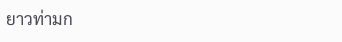ยาวท่ามก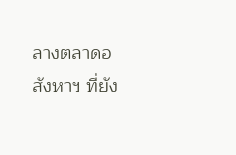ลางตลาดอสังหาฯ ที่ยัง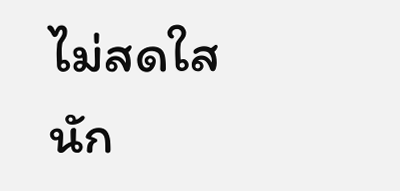ไม่สดใสนัก